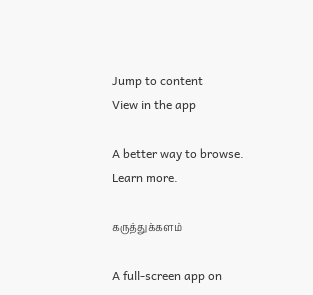Jump to content
View in the app

A better way to browse. Learn more.

கருத்துக்களம்

A full-screen app on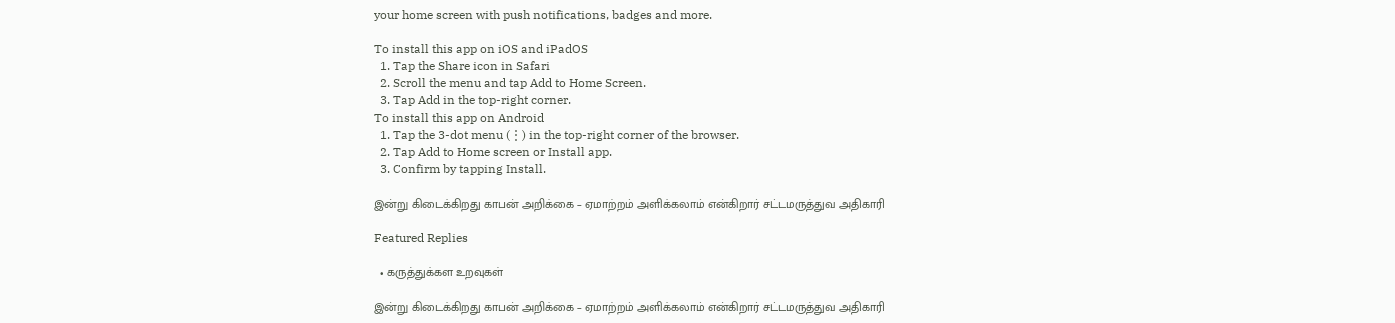your home screen with push notifications, badges and more.

To install this app on iOS and iPadOS
  1. Tap the Share icon in Safari
  2. Scroll the menu and tap Add to Home Screen.
  3. Tap Add in the top-right corner.
To install this app on Android
  1. Tap the 3-dot menu (⋮) in the top-right corner of the browser.
  2. Tap Add to Home screen or Install app.
  3. Confirm by tapping Install.

இன்று கிடைக்கிறது காபன் அறிக்கை – ஏமாற்றம் அளிக்கலாம் என்கிறார் சட்டமருத்துவ அதிகாரி

Featured Replies

  • கருத்துக்கள உறவுகள்

இன்று கிடைக்கிறது காபன் அறிக்கை – ஏமாற்றம் அளிக்கலாம் என்கிறார் சட்டமருத்துவ அதிகாரி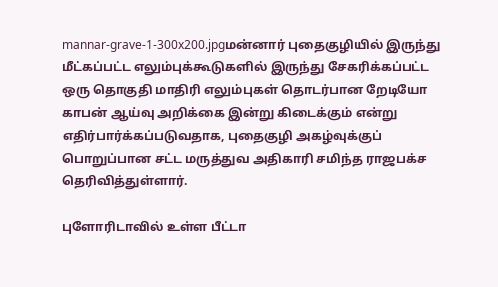mannar-grave-1-300x200.jpgமன்னார் புதைகுழியில் இருந்து மீட்கப்பட்ட எலும்புக்கூடுகளில் இருந்து சேகரிக்கப்பட்ட ஒரு தொகுதி மாதிரி எலும்புகள் தொடர்பான றேடியோ காபன் ஆய்வு அறிக்கை இன்று கிடைக்கும் என்று எதிர்பார்க்கப்படுவதாக, புதைகுழி அகழ்வுக்குப் பொறுப்பான சட்ட மருத்துவ அதிகாரி சமிந்த ராஜபக்ச தெரிவித்துள்ளார்.

புளோரிடாவில் உள்ள பீட்டா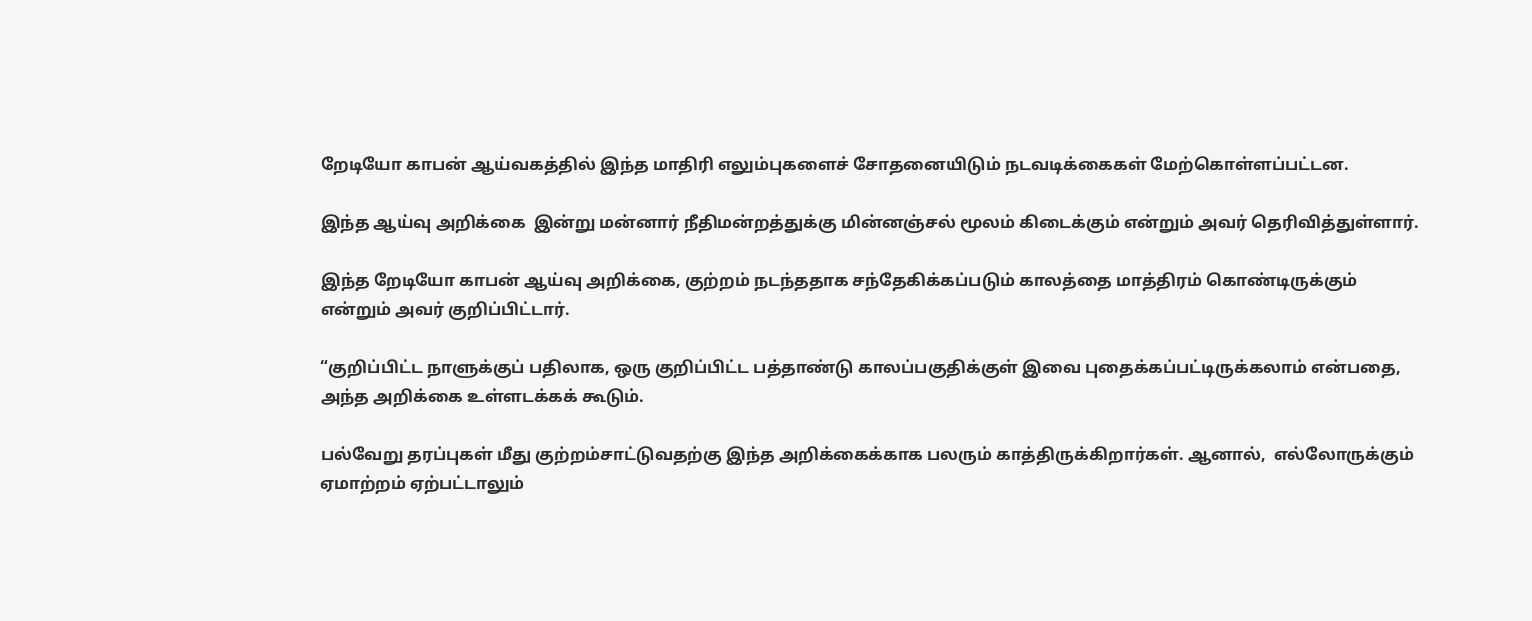றேடியோ காபன் ஆய்வகத்தில் இந்த மாதிரி எலும்புகளைச் சோதனையிடும் நடவடிக்கைகள் மேற்கொள்ளப்பட்டன.

இந்த ஆய்வு அறிக்கை  இன்று மன்னார் நீதிமன்றத்துக்கு மின்னஞ்சல் மூலம் கிடைக்கும் என்றும் அவர் தெரிவித்துள்ளார்.

இந்த றேடியோ காபன் ஆய்வு அறிக்கை, குற்றம் நடந்ததாக சந்தேகிக்கப்படும் காலத்தை மாத்திரம் கொண்டிருக்கும் என்றும் அவர் குறிப்பிட்டார்.

“குறிப்பிட்ட நாளுக்குப் பதிலாக, ஒரு குறிப்பிட்ட பத்தாண்டு காலப்பகுதிக்குள் இவை புதைக்கப்பட்டிருக்கலாம் என்பதை, அந்த அறிக்கை உள்ளடக்கக் கூடும்.

பல்வேறு தரப்புகள் மீது குற்றம்சாட்டுவதற்கு இந்த அறிக்கைக்காக பலரும் காத்திருக்கிறார்கள். ஆனால்,  எல்லோருக்கும் ஏமாற்றம் ஏற்பட்டாலும்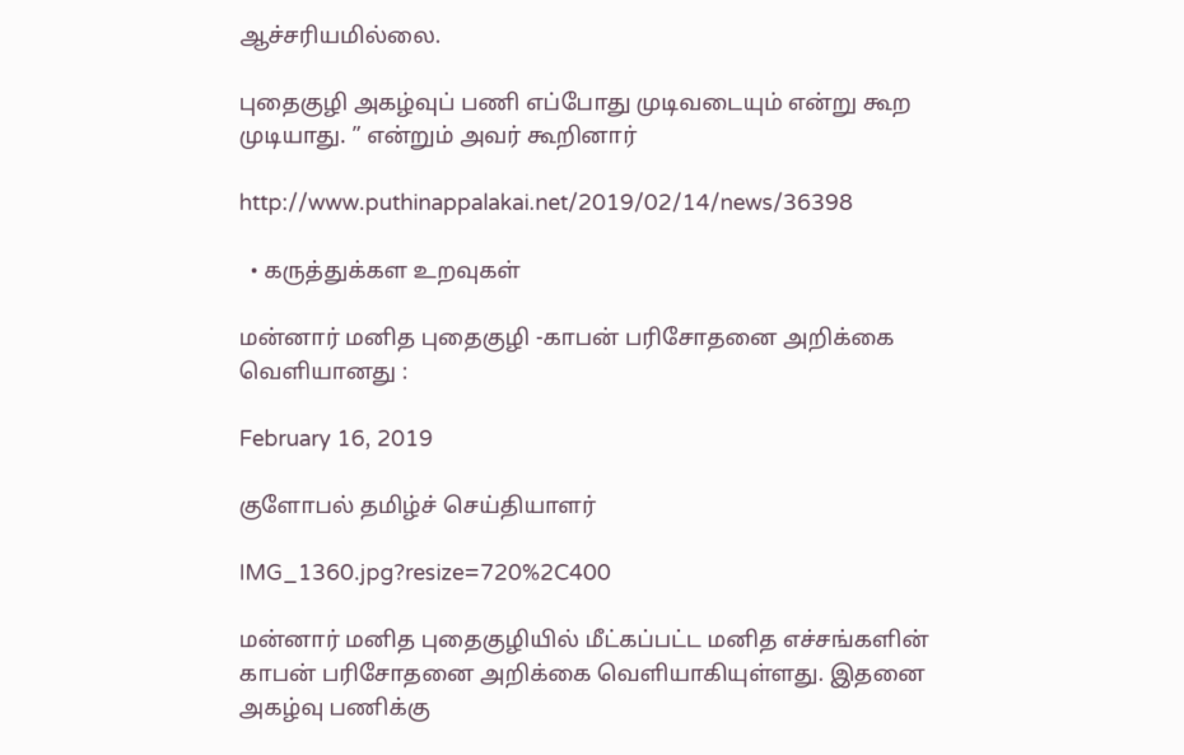ஆச்சரியமில்லை.

புதைகுழி அகழ்வுப் பணி எப்போது முடிவடையும் என்று கூற முடியாது. ” என்றும் அவர் கூறினார்

http://www.puthinappalakai.net/2019/02/14/news/36398

  • கருத்துக்கள உறவுகள்

மன்னார் மனித புதைகுழி -காபன் பரிசோதனை அறிக்கை வெளியானது :

February 16, 2019

குளோபல் தமிழ்ச் செய்தியாளர்

IMG_1360.jpg?resize=720%2C400

மன்னார் மனித புதைகுழியில் மீட்கப்பட்ட மனித எச்சங்களின் காபன் பரிசோதனை அறிக்கை வெளியாகியுள்ளது. இதனை அகழ்வு பணிக்கு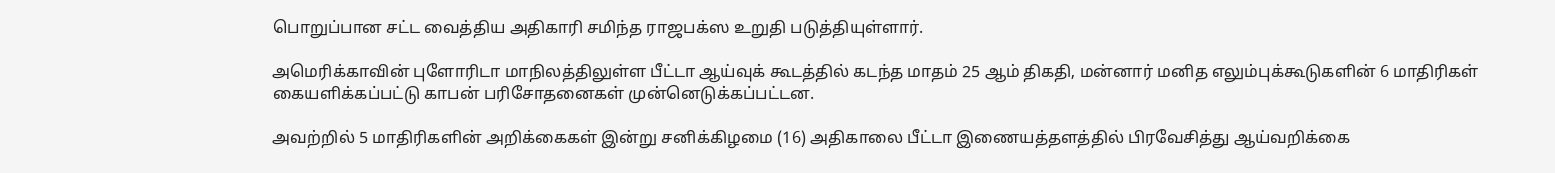பொறுப்பான சட்ட வைத்திய அதிகாரி சமிந்த ராஜபக்ஸ உறுதி படுத்தியுள்ளார்.

அமெரிக்காவின் புளோரிடா மாநிலத்திலுள்ள பீட்டா ஆய்வுக் கூடத்தில் கடந்த மாதம் 25 ஆம் திகதி, மன்னார் மனித எலும்புக்கூடுகளின் 6 மாதிரிகள் கையளிக்கப்பட்டு காபன் பரிசோதனைகள் முன்னெடுக்கப்பட்டன.

அவற்றில் 5 மாதிரிகளின் அறிக்கைகள் இன்று சனிக்கிழமை (16) அதிகாலை பீட்டா இணையத்தளத்தில் பிரவேசித்து ஆய்வறிக்கை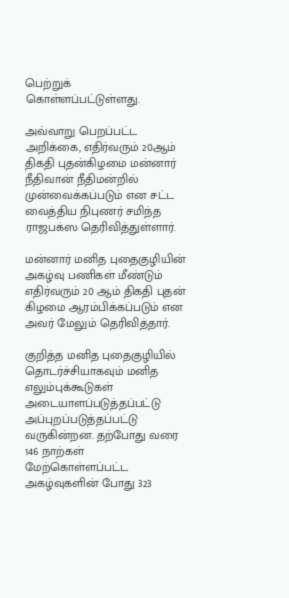பெற்றுக் கொள்ளப்பட்டுள்ளது.

அவ்வாறு பெறப்பட்ட அறிக்கை, எதிர்வரும் 20ஆம் திகதி புதன்கிழமை மன்னார் நீதிவான் நீதிமன்றில் முன்வைக்கப்படும் என சட்ட வைத்திய நிபுணர் சமிந்த ராஜபக்ஸ தெரிவித்துள்ளார்.

மன்னார் மனித புதைகுழியின் அகழ்வு பணிகள் மீண்டும் எதிர்வரும் 20 ஆம் திகதி புதன் கிழமை ஆரம்பிக்கப்படும் என அவர் மேலும் தெரிவித்தார்.

குறித்த மனித புதைகுழியில் தொடர்ச்சியாகவும் மனித எலும்புக்கூடுகள் அடையாளப்படுத்தப்பட்டு அப்புறப்படுத்தப்பட்டு வருகின்றன. தற்போது வரை 146 நாற்கள் மேற்கொள்ளப்பட்ட அகழ்வுகளின் போது 323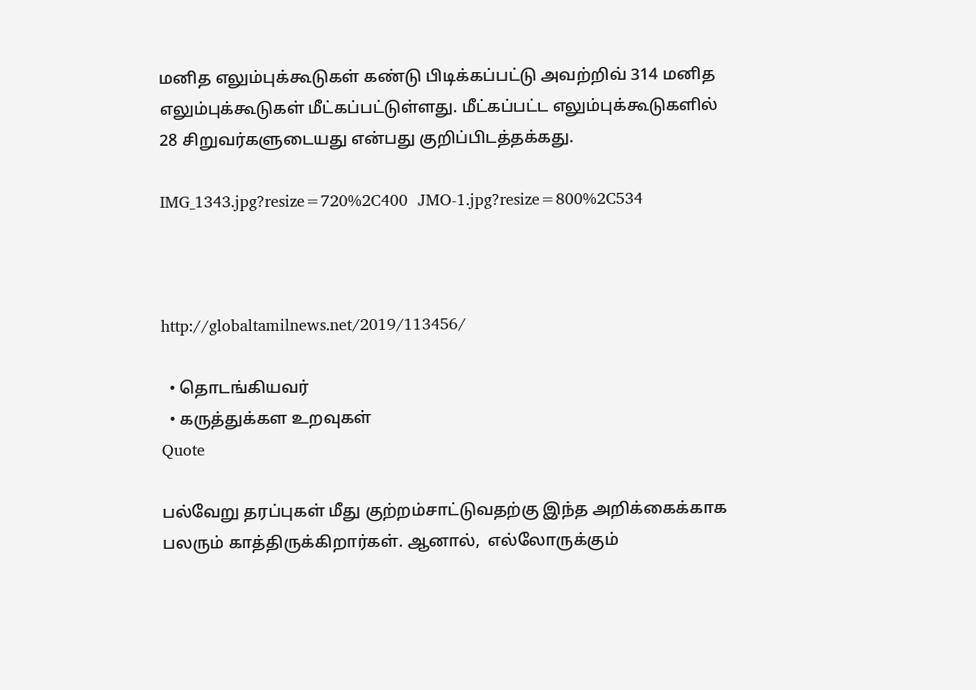மனித எலும்புக்கூடுகள் கண்டு பிடிக்கப்பட்டு அவற்றிவ் 314 மனித எலும்புக்கூடுகள் மீட்கப்பட்டுள்ளது. மீட்கப்பட்ட எலும்புக்கூடுகளில் 28 சிறுவர்களுடையது என்பது குறிப்பிடத்தக்கது.

IMG_1343.jpg?resize=720%2C400  JMO-1.jpg?resize=800%2C534



http://globaltamilnews.net/2019/113456/

  • தொடங்கியவர்
  • கருத்துக்கள உறவுகள்
Quote

பல்வேறு தரப்புகள் மீது குற்றம்சாட்டுவதற்கு இந்த அறிக்கைக்காக பலரும் காத்திருக்கிறார்கள். ஆனால்,  எல்லோருக்கும்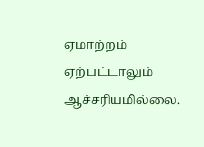ஏமாற்றம் ஏற்பட்டாலும் ஆச்சரியமில்லை.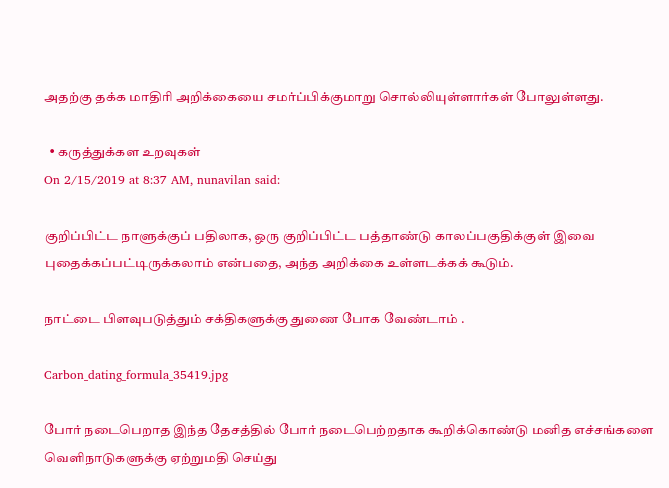அதற்கு தக்க மாதிரி அறிக்கையை சமர்ப்பிக்குமாறு சொல்லியுள்ளார்கள் போலுள்ளது.

  • கருத்துக்கள உறவுகள்
On 2/15/2019 at 8:37 AM, nunavilan said:

குறிப்பிட்ட நாளுக்குப் பதிலாக, ஒரு குறிப்பிட்ட பத்தாண்டு காலப்பகுதிக்குள் இவை புதைக்கப்பட்டிருக்கலாம் என்பதை, அந்த அறிக்கை உள்ளடக்கக் கூடும்.

நாட்டை பிளவுபடுத்தும் சக்திகளுக்கு துணை போக வேண்டாம் .

Carbon_dating_formula_35419.jpg

போர் நடைபெறாத இந்த தேசத்தில் போர் நடைபெற்றதாக கூறிக்கொண்டு மனித எச்சங்களை வெளிநாடுகளுக்கு ஏற்றுமதி செய்து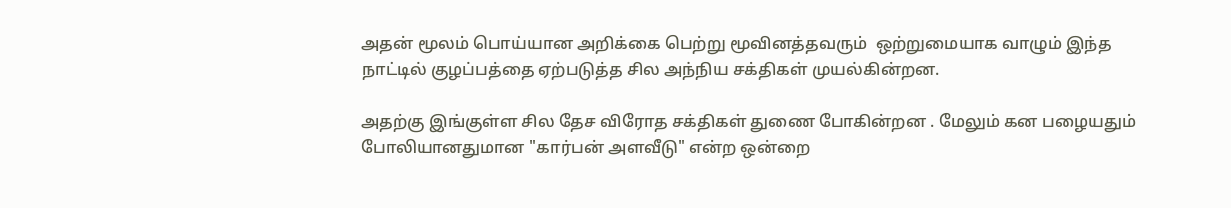அதன் மூலம் பொய்யான அறிக்கை பெற்று மூவினத்தவரும்  ஒற்றுமையாக வாழும் இந்த நாட்டில் குழப்பத்தை ஏற்படுத்த சில அந்நிய சக்திகள் முயல்கின்றன.

அதற்கு இங்குள்ள சில தேச விரோத சக்திகள் துணை போகின்றன . மேலும் கன பழையதும் போலியானதுமான "கார்பன் அளவீடு" என்ற ஒன்றை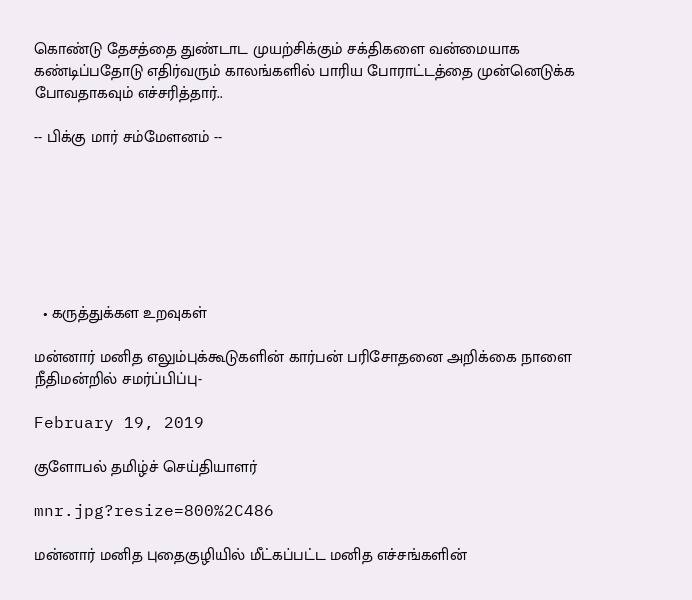கொண்டு தேசத்தை துண்டாட முயற்சிக்கும் சக்திகளை வன்மையாக கண்டிப்பதோடு எதிர்வரும் காலங்களில் பாரிய போராட்டத்தை முன்னெடுக்க போவதாகவும் எச்சரித்தார்..

-- பிக்கு மார் சம்மேளனம் --







  • கருத்துக்கள உறவுகள்

மன்னார் மனித எலும்புக்கூடுகளின் கார்பன் பரிசோதனை அறிக்கை நாளை நீதிமன்றில் சமர்ப்பிப்பு-

February 19, 2019

குளோபல் தமிழ்ச் செய்தியாளர்

mnr.jpg?resize=800%2C486

மன்னார் மனித புதைகுழியில் மீட்கப்பட்ட மனித எச்சங்களின்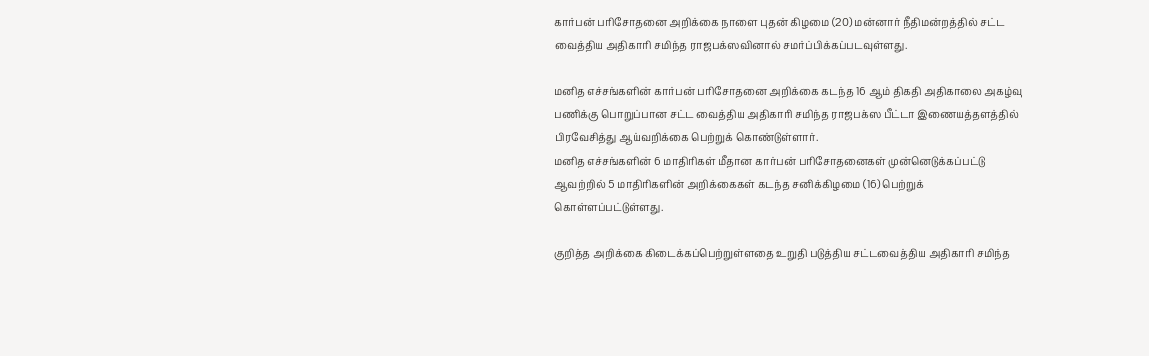கார்பன் பரிசோதனை அறிக்கை நாளை புதன் கிழமை (20) மன்னார் நீதிமன்றத்தில் சட்ட வைத்திய அதிகாரி சமிந்த ராஜபக்ஸவினால் சமர்ப்பிக்கப்படவுள்ளது.

மனித எச்சங்களின் கார்பன் பரிசோதனை அறிக்கை கடந்த 16 ஆம் திகதி அதிகாலை அகழ்வு பணிக்கு பொறுப்பான சட்ட வைத்திய அதிகாரி சமிந்த ராஜபக்ஸ பீட்டா இணையத்தளத்தில் பிரவேசித்து ஆய்வறிக்கை பெற்றுக் கொண்டுள்ளார்.
மனித எச்சங்களின் 6 மாதிரிகள் மீதான கார்பன் பரிசோதனைகள் முன்னெடுக்கப்பட்டு ஆவற்றில் 5 மாதிரிகளின் அறிக்கைகள் கடந்த சனிக்கிழமை (16) பெற்றுக் கொள்ளப்பட்டுள்ளது.

குறித்த அறிக்கை கிடைக்கப்பெற்றுள்ளதை உறுதி படுத்திய சட்டவைத்திய அதிகாரி சமிந்த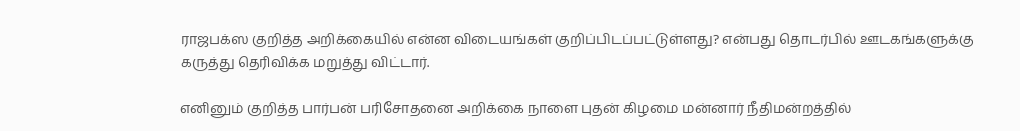ராஜபக்ஸ குறித்த அறிக்கையில் என்ன விடையங்கள் குறிப்பிடப்பட்டுள்ளது? என்பது தொடர்பில் ஊடகங்களுக்கு கருத்து தெரிவிக்க மறுத்து விட்டார்.

எனினும் குறித்த பார்பன் பரிசோதனை அறிக்கை நாளை புதன் கிழமை மன்னார் நீதிமன்றத்தில்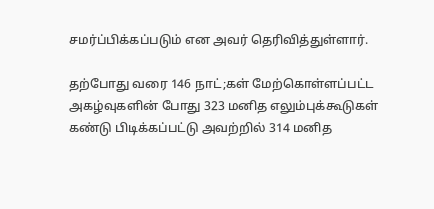சமர்ப்பிக்கப்படும் என அவர் தெரிவித்துள்ளார்.

தற்போது வரை 146 நாட்;கள் மேற்கொள்ளப்பட்ட அகழ்வுகளின் போது 323 மனித எலும்புக்கூடுகள் கண்டு பிடிக்கப்பட்டு அவற்றில் 314 மனித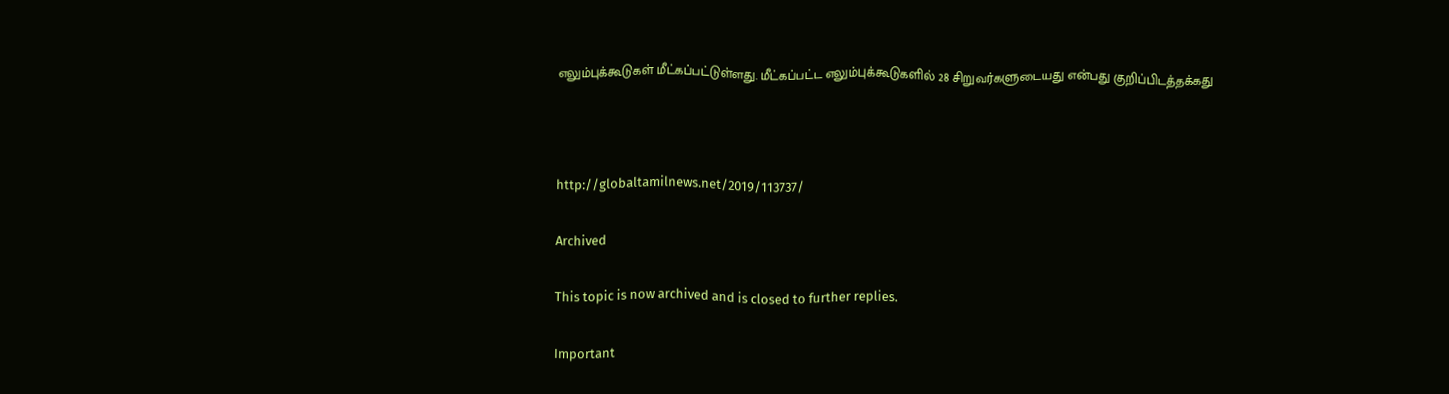எலும்புக்கூடுகள் மீட்கப்பட்டுள்ளது. மீட்கப்பட்ட எலும்புக்கூடுகளில் 28 சிறுவர்களுடையது என்பது குறிப்பிடத்தக்கது



http://globaltamilnews.net/2019/113737/

Archived

This topic is now archived and is closed to further replies.

Important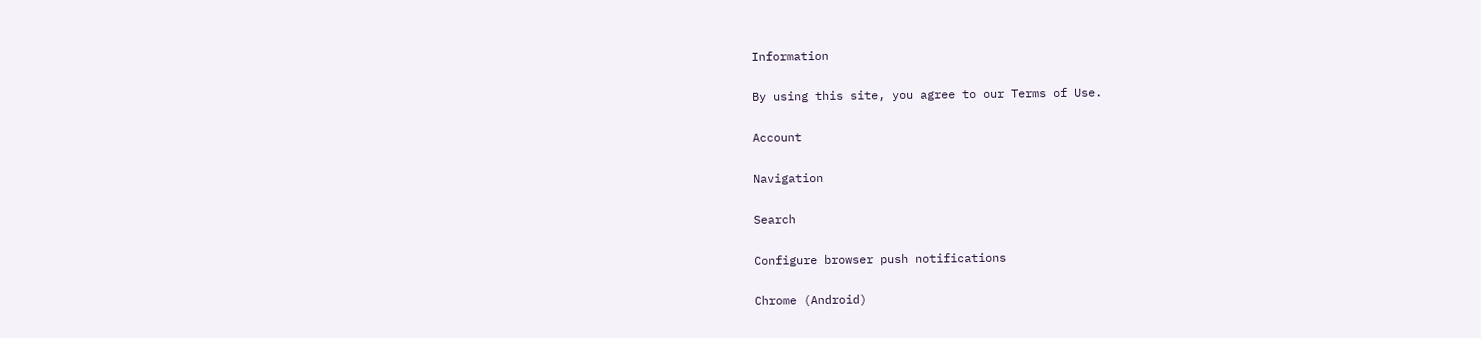Information

By using this site, you agree to our Terms of Use.

Account

Navigation

Search

Configure browser push notifications

Chrome (Android)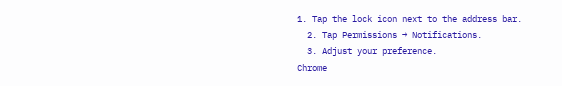1. Tap the lock icon next to the address bar.
  2. Tap Permissions → Notifications.
  3. Adjust your preference.
Chrome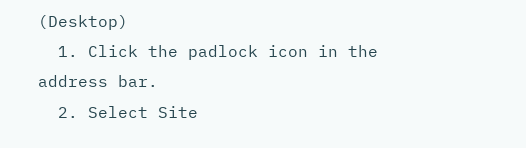(Desktop)
  1. Click the padlock icon in the address bar.
  2. Select Site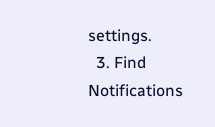settings.
  3. Find Notifications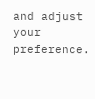and adjust your preference.